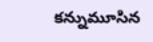కన్నుమూసిన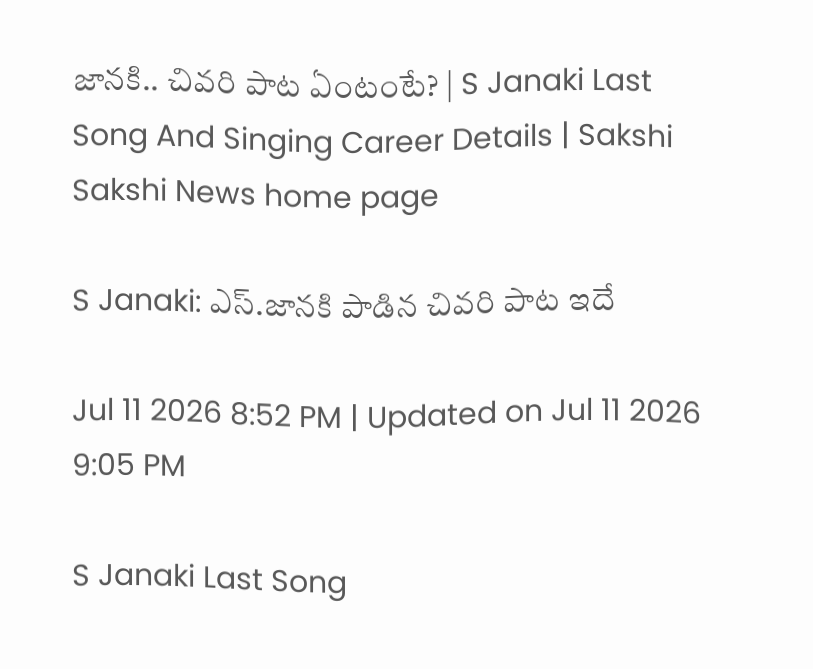జానకి.. చివరి పాట ఏంటంటే? | S Janaki Last Song And Singing Career Details | Sakshi
Sakshi News home page

S Janaki: ఎస్.జానకి పాడిన చివరి పాట ఇదే

Jul 11 2026 8:52 PM | Updated on Jul 11 2026 9:05 PM

S Janaki Last Song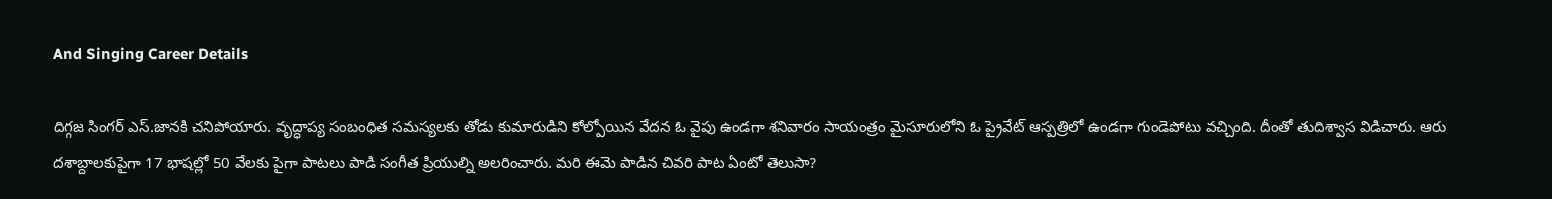And Singing Career Details

దిగ్గజ సింగర్ ఎస్.జానకి చనిపోయారు. వృద్ధాప్య సంబంధిత సమస్యలకు తోడు కుమారుడిని కోల్పోయిన వేదన ఓ వైపు ఉండగా శనివారం సాయంత్రం మైసూరులోని ఓ ప్రైవేట్ ఆస్పత్రిలో ఉండగా గుండెపోటు వచ్చింది. దీంతో తుదిశ్వాస విడిచారు. ఆరు దశాబ్దాలకుపైగా 17 భాషల్లో 50 వేలకు పైగా పాటలు పాడి సంగీత ప్రియుల్ని అలరించారు. మరి ఈమె పాడిన చివరి పాట ఏంటో తెలుసా?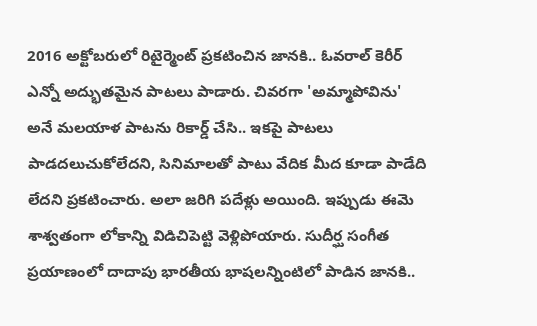2016 అక్టోబరులో రిటైర్మెంట్ ప్రకటించిన జానకి.. ఓవరాల్ కెరీర్ ఎన్నో అద్భుతమైన పాటలు పాడారు. చివరగా 'అమ్మాపోవిను' అనే మలయాళ పాటను రికార్డ్ చేసి.. ఇకపై పాటలు పాడదలుచుకోలేదని, సినిమాలతో పాటు వేదిక మీద కూడా పాడేది లేదని ప్రకటించారు. అలా జరిగి పదేళ్లు అయింది. ఇప్పుడు ఈమె శాశ్వతంగా లోకాన్ని విడిచిపెట్టి వెళ్లిపోయారు. సుదీర్ఘ సంగీత ప్రయాణంలో దాదాపు భారతీయ భాషలన్నింటిలో పాడిన జానకి..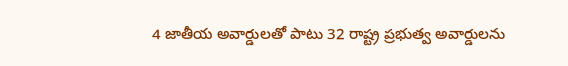4 జాతీయ అవార్డులతో పాటు 32 రాష్ట్ర ప్రభుత్వ అవార్డులను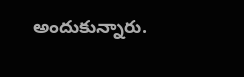అందుకున్నారు.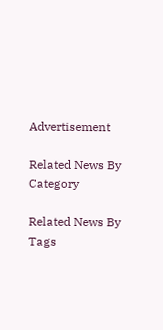Advertisement

Related News By Category

Related News By Tags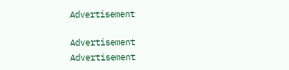Advertisement

Advertisement
Advertisement